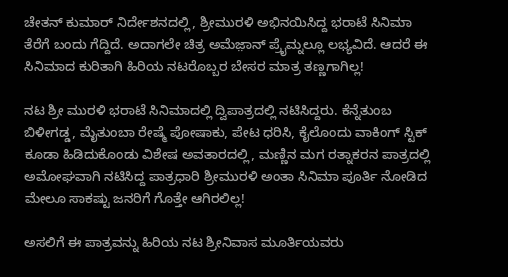ಚೇತನ್ ಕುಮಾರ್ ನಿರ್ದೇಶನದಲ್ಲಿ, ಶ್ರೀಮುರಳಿ ಅಭಿನಯಿಸಿದ್ದ ಭರಾಟೆ ಸಿನಿಮಾ ತೆರೆಗೆ ಬಂದು ಗೆದ್ದಿದೆ. ಅದಾಗಲೇ ಚಿತ್ರ ಅಮೆಜ಼ಾನ್ ಪ್ರೈಮ್ನಲ್ಲೂ ಲಭ್ಯವಿದೆ. ಆದರೆ ಈ ಸಿನಿಮಾದ ಕುರಿತಾಗಿ ಹಿರಿಯ ನಟರೊಬ್ಬರ ಬೇಸರ ಮಾತ್ರ ತಣ್ಣಗಾಗಿಲ್ಲ!

ನಟ ಶ್ರೀ ಮುರಳಿ ಭರಾಟೆ ಸಿನಿಮಾದಲ್ಲಿ ದ್ವಿಪಾತ್ರದಲ್ಲಿ ನಟಿಸಿದ್ದರು. ಕೆನ್ನೆತುಂಬ ಬಿಳೀಗಡ್ಡ, ಮೈತುಂಬಾ ರೇಷ್ಮೆ ಪೋಷಾಕು, ಪೇಟ ಧರಿಸಿ, ಕೈಲೊಂದು ವಾಕಿಂಗ್ ಸ್ಟಿಕ್ ಕೂಡಾ ಹಿಡಿದುಕೊಂಡು ವಿಶೇಷ ಅವತಾರದಲ್ಲಿ, ಮಣ್ಣಿನ ಮಗ ರತ್ನಾಕರನ ಪಾತ್ರದಲ್ಲಿ ಅಮೋಘವಾಗಿ ನಟಿಸಿದ್ದ ಪಾತ್ರಧಾರಿ ಶ್ರೀಮುರಳಿ ಅಂತಾ ಸಿನಿಮಾ ಪೂರ್ತಿ ನೋಡಿದ ಮೇಲೂ ಸಾಕಷ್ಟು ಜನರಿಗೆ ಗೊತ್ತೇ ಆಗಿರಲಿಲ್ಲ!

ಅಸಲಿಗೆ ಈ ಪಾತ್ರವನ್ನು ಹಿರಿಯ ನಟ ಶ್ರೀನಿವಾಸ ಮೂರ್ತಿಯವರು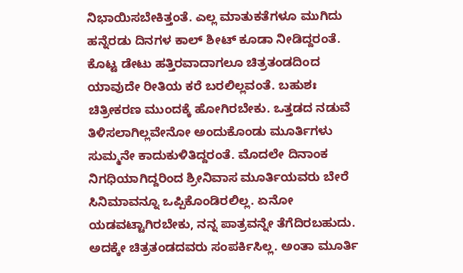ನಿಭಾಯಿಸಬೇಕಿತ್ತಂತೆ. ಎಲ್ಲ ಮಾತುಕತೆಗಳೂ ಮುಗಿದು ಹನ್ನೆರಡು ದಿನಗಳ ಕಾಲ್ ಶೀಟ್ ಕೂಡಾ ನೀಡಿದ್ದರಂತೆ. ಕೊಟ್ಟ ಡೇಟು ಹತ್ತಿರವಾದಾಗಲೂ ಚಿತ್ರತಂಡದಿಂದ ಯಾವುದೇ ರೀತಿಯ ಕರೆ ಬರಲಿಲ್ಲವಂತೆ. ಬಹುಶಃ ಚಿತ್ರೀಕರಣ ಮುಂದಕ್ಕೆ ಹೋಗಿರಬೇಕು. ಒತ್ತಡದ ನಡುವೆ ತಿಳಿಸಲಾಗಿಲ್ಲವೇನೋ ಅಂದುಕೊಂಡು ಮೂರ್ತಿಗಳು ಸುಮ್ಮನೇ ಕಾದುಕುಳಿತಿದ್ದರಂತೆ. ಮೊದಲೇ ದಿನಾಂಕ ನಿಗಧಿಯಾಗಿದ್ದರಿಂದ ಶ್ರೀನಿವಾಸ ಮೂರ್ತಿಯವರು ಬೇರೆ ಸಿನಿಮಾವನ್ನೂ ಒಪ್ಪಿಕೊಂಡಿರಲಿಲ್ಲ. ಏನೋ ಯಡವಟ್ಟಾಗಿರಬೇಕು, ನನ್ನ ಪಾತ್ರವನ್ನೇ ತೆಗೆದಿರಬಹುದು. ಅದಕ್ಕೇ ಚಿತ್ರತಂಡದವರು ಸಂಪರ್ಕಿಸಿಲ್ಲ. ಅಂತಾ ಮೂರ್ತಿ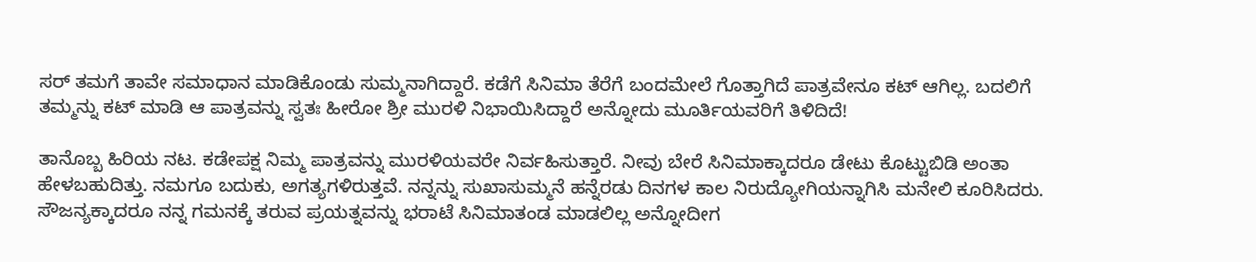ಸರ್ ತಮಗೆ ತಾವೇ ಸಮಾಧಾನ ಮಾಡಿಕೊಂಡು ಸುಮ್ಮನಾಗಿದ್ದಾರೆ. ಕಡೆಗೆ ಸಿನಿಮಾ ತೆರೆಗೆ ಬಂದಮೇಲೆ ಗೊತ್ತಾಗಿದೆ ಪಾತ್ರವೇನೂ ಕಟ್ ಆಗಿಲ್ಲ. ಬದಲಿಗೆ ತಮ್ಮನ್ನು ಕಟ್ ಮಾಡಿ ಆ ಪಾತ್ರವನ್ನು ಸ್ವತಃ ಹೀರೋ ಶ್ರೀ ಮುರಳಿ ನಿಭಾಯಿಸಿದ್ದಾರೆ ಅನ್ನೋದು ಮೂರ್ತಿಯವರಿಗೆ ತಿಳಿದಿದೆ!

ತಾನೊಬ್ಬ ಹಿರಿಯ ನಟ. ಕಡೇಪಕ್ಷ ನಿಮ್ಮ ಪಾತ್ರವನ್ನು ಮುರಳಿಯವರೇ ನಿರ್ವಹಿಸುತ್ತಾರೆ. ನೀವು ಬೇರೆ ಸಿನಿಮಾಕ್ಕಾದರೂ ಡೇಟು ಕೊಟ್ಟುಬಿಡಿ ಅಂತಾ ಹೇಳಬಹುದಿತ್ತು. ನಮಗೂ ಬದುಕು, ಅಗತ್ಯಗಳಿರುತ್ತವೆ. ನನ್ನನ್ನು ಸುಖಾಸುಮ್ಮನೆ ಹನ್ನೆರಡು ದಿನಗಳ ಕಾಲ ನಿರುದ್ಯೋಗಿಯನ್ನಾಗಿಸಿ ಮನೇಲಿ ಕೂರಿಸಿದರು. ಸೌಜನ್ಯಕ್ಕಾದರೂ ನನ್ನ ಗಮನಕ್ಕೆ ತರುವ ಪ್ರಯತ್ನವನ್ನು ಭರಾಟೆ ಸಿನಿಮಾತಂಡ ಮಾಡಲಿಲ್ಲ ಅನ್ನೋದೀಗ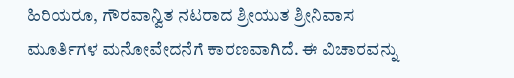ಹಿರಿಯರೂ, ಗೌರವಾನ್ವಿತ ನಟರಾದ ಶ್ರೀಯುತ ಶ್ರೀನಿವಾಸ ಮೂರ್ತಿಗಳ ಮನೋವೇದನೆಗೆ ಕಾರಣವಾಗಿದೆ. ಈ ವಿಚಾರವನ್ನು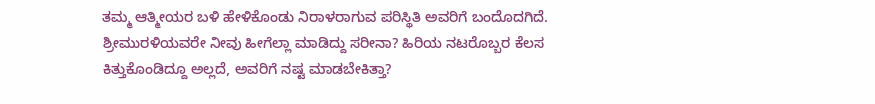ತಮ್ಮ ಆತ್ಮೀಯರ ಬಳಿ ಹೇಳಿಕೊಂಡು ನಿರಾಳರಾಗುವ ಪರಿಸ್ಥಿತಿ ಅವರಿಗೆ ಬಂದೊದಗಿದೆ.
ಶ್ರೀಮುರಳಿಯವರೇ ನೀವು ಹೀಗೆಲ್ಲಾ ಮಾಡಿದ್ದು ಸರೀನಾ? ಹಿರಿಯ ನಟರೊಬ್ಬರ ಕೆಲಸ ಕಿತ್ತುಕೊಂಡಿದ್ದೂ ಅಲ್ಲದೆ, ಅವರಿಗೆ ನಷ್ಟ ಮಾಡಬೇಕಿತ್ತಾ?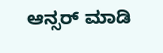ಆನ್ಸರ್ ಮಾಡಿ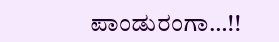ಪಾಂಡುರಂಗಾ…!!